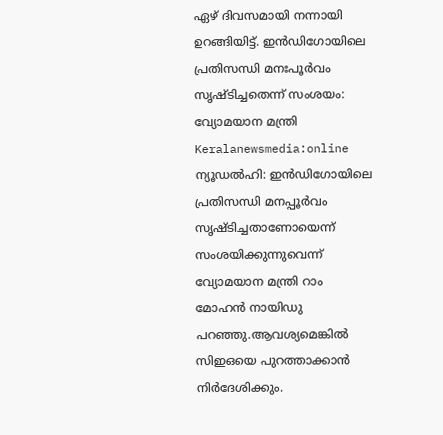ഏഴ് ദിവസമായി നന്നായി ഉറങ്ങിയിട്ട്. ഇൻഡിഗോയിലെ പ്രതിസന്ധി മനഃപൂർവം സൃഷ്ടിച്ചതെന്ന് സംശയം: വ്യോമയാന മന്ത്രി
Keralanewsmedia:online
ന്യൂഡൽഹി: ഇൻഡിഗോയിലെ പ്രതിസന്ധി മനപ്പൂർവം സൃഷ്ടിച്ചതാണോയെന്ന് സംശയിക്കുന്നുവെന്ന് വ്യോമയാന മന്ത്രി റാം മോഹൻ നായിഡു പറഞ്ഞു.ആവശ്യമെങ്കിൽ സിഇഒയെ പുറത്താക്കാൻ നിർദേശിക്കും.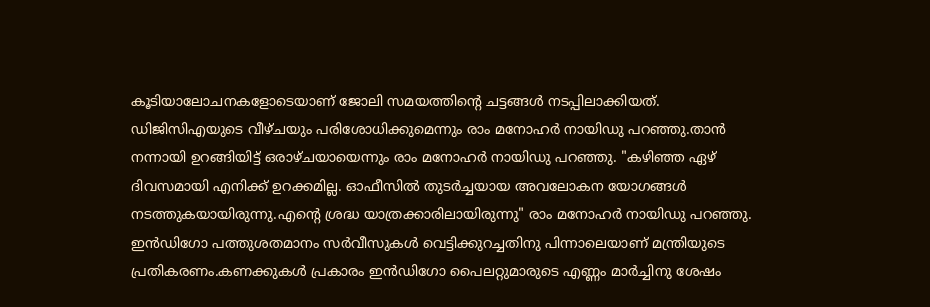കൂടിയാലോചനകളോടെയാണ് ജോലി സമയത്തിന്റെ ചട്ടങ്ങൾ നടപ്പിലാക്കിയത്. ഡിജിസിഎയുടെ വീഴ്ചയും പരിശോധിക്കുമെന്നും രാം മനോഹർ നായിഡു പറഞ്ഞു.താൻ നന്നായി ഉറങ്ങിയിട്ട് ഒരാഴ്ചയായെന്നും രാം മനോഹർ നായിഡു പറഞ്ഞു. "കഴിഞ്ഞ ഏഴ് ദിവസമായി എനിക്ക് ഉറക്കമില്ല. ഓഫീസിൽ തുടർച്ചയായ അവലോകന യോഗങ്ങൾ നടത്തുകയായിരുന്നു.എന്റെ ശ്രദ്ധ യാത്രക്കാരിലായിരുന്നു" രാം മനോഹർ നായിഡു പറഞ്ഞു. ഇൻഡിഗോ പത്തുശതമാനം സർവീസുകൾ വെട്ടിക്കുറച്ചതിനു പിന്നാലെയാണ് മന്ത്രിയുടെ പ്രതികരണം.കണക്കുകൾ പ്രകാരം ഇൻഡിഗോ പൈലറ്റുമാരുടെ എണ്ണം മാർച്ചിനു ശേഷം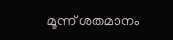മൂന്ന് ശതമാനം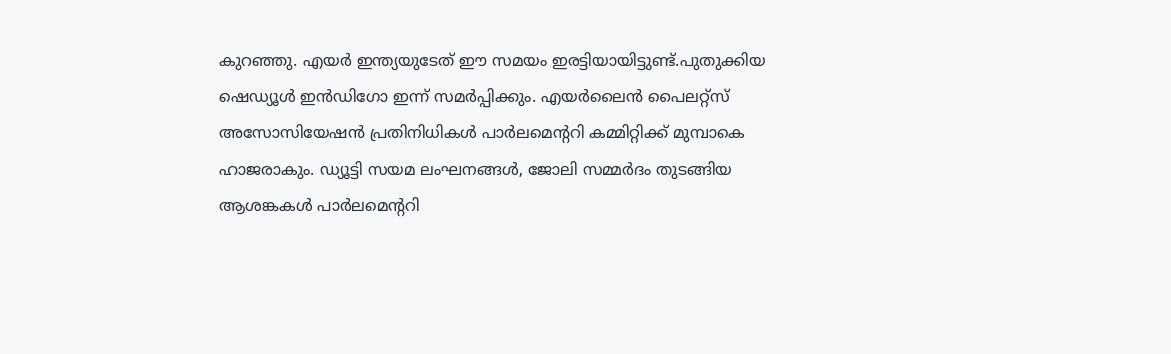കുറഞ്ഞു. എയർ ഇന്ത്യയുടേത് ഈ സമയം ഇരട്ടിയായിട്ടുണ്ട്.പുതുക്കിയ ഷെഡ്യൂൾ ഇൻഡിഗോ ഇന്ന് സമർപ്പിക്കും. എയർലൈൻ പൈലറ്റ്സ് അസോസിയേഷൻ പ്രതിനിധികൾ പാർലമെന്ററി കമ്മിറ്റിക്ക് മുമ്പാകെ ഹാജരാകും. ഡ്യൂട്ടി സയമ ലംഘനങ്ങൾ, ജോലി സമ്മർദം തുടങ്ങിയ ആശങ്കകൾ പാർലമെന്ററി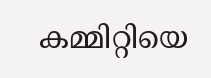കമ്മിറ്റിയെ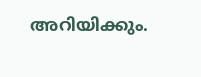അറിയിക്കും.